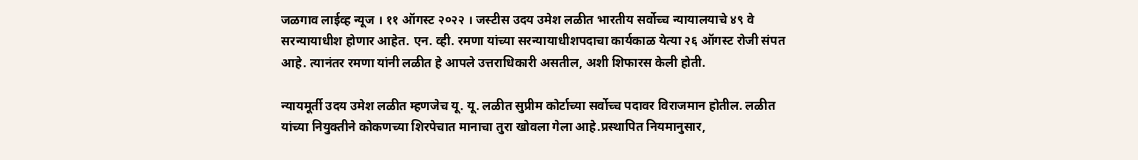जळगाव लाईव्ह न्यूज । ११ ऑगस्ट २०२२ । जस्टीस उदय उमेश लळीत भारतीय सर्वोच्च न्यायालयाचे ४९ वे सरन्यायाधीश होणार आहेत. एन. व्ही. रमणा यांच्या सरन्यायाधीशपदाचा कार्यकाळ येत्या २६ ऑगस्ट रोजी संपत आहे. त्यानंतर रमणा यांनी लळीत हे आपले उत्तराधिकारी असतील, अशी शिफारस केली होती.

न्यायमूर्ती उदय उमेश लळीत म्हणजेच यू. यू. लळीत सुप्रीम कोर्टाच्या सर्वोच्च पदावर विराजमान होतील. लळीत यांच्या नियुक्तीने कोकणच्या शिरपेचात मानाचा तुरा खोवला गेला आहे.प्रस्थापित नियमानुसार,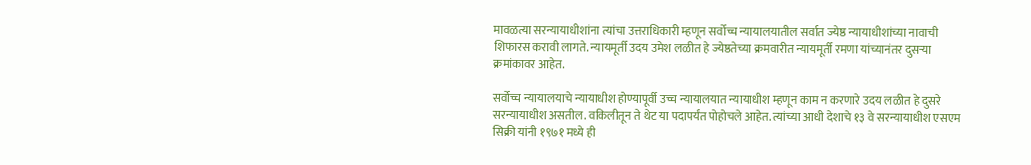मावळत्या सरन्यायाधीशांना त्यांचा उत्तराधिकारी म्हणून सर्वोच्च न्यायालयातील सर्वात ज्येष्ठ न्यायाधीशांच्या नावाची शिफारस करावी लागते. न्यायमूर्ती उदय उमेश लळीत हे ज्येष्ठतेच्या क्रमवारीत न्यायमूर्ती रमणा यांच्यानंतर दुसऱ्या क्रमांकावर आहेत.

सर्वोच्च न्यायालयाचे न्यायाधीश होण्यापूर्वी उच्च न्यायालयात न्यायाधीश म्हणून काम न करणारे उदय लळीत हे दुसरे सरन्यायाधीश असतील. वकिलीतून ते थेट या पदापर्यंत पोहोचले आहेत. त्यांच्या आधी देशाचे १३ वे सरन्यायाधीश एसएम सिक्री यांनी १९७१ मध्ये ही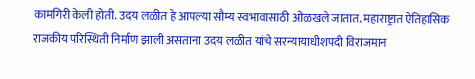कामगिरी केली होती. उदय लळीत हे आपल्या सौम्य स्वभावासाठी ओळखले जातात. महाराष्ट्रात ऐतिहासिक राजकीय परिस्थिती निर्माण झाली असताना उदय लळीत यांचे सरन्यायाधीशपदी विराजमान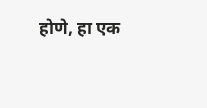होणे, हा एक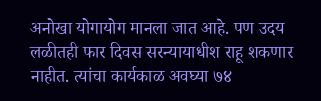अनोखा योगायोग मानला जात आहे. पण उदय लळीतही फार दिवस सरन्यायाधीश राहू शकणार नाहीत. त्यांचा कार्यकाळ अवघ्या ७४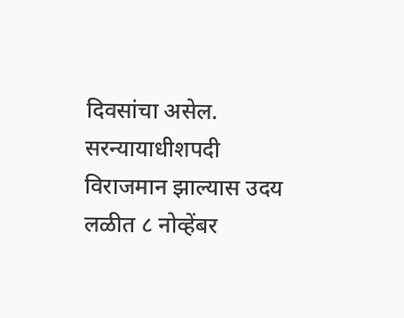दिवसांचा असेल. सरन्यायाधीशपदी विराजमान झाल्यास उदय लळीत ८ नोव्हेंबर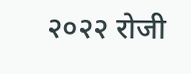२०२२ रोजी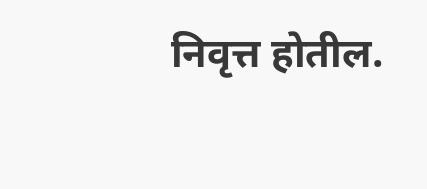निवृत्त होतील.